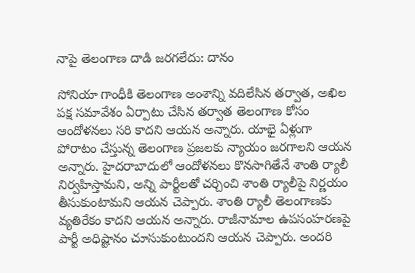నాపై తెలంగాణ దాడి జరగలేదు: దానం

సోనియా గాంధీకి తెలంగాణ అంశాన్ని వదిలేసిన తర్వాత, అఖిల పక్ష సమావేశం ఏర్పాటు చేసిన తర్వాత తెలంగాణ కోసం ఆందోళనలు సరి కాదని ఆయన అన్నారు. యాభై ఏళ్లుగా పోరాటం చేస్తున్న తెలంగాణ ప్రజలకు న్యాయం జరగాలని ఆయన అన్నారు. హైదరాబాదులో ఆందోళనలు కొనసాగితేనే శాంతి ర్యాలీ నిర్వహిస్తామని, అన్ని పార్టీలతో చర్చించి శాంతి ర్యాలీపై నిర్ణయం తీసుకుంటామని ఆయన చెప్పారు. శాంతి ర్యాలీ తెలంగాణకు వ్యతిరేకం కాదని ఆయన అన్నారు. రాజీనామాల ఉపసంహరణపై పార్టీ అధిష్టానం చూసుకుంటుందని ఆయన చెప్పారు. అందరి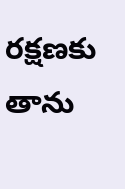రక్షణకు తాను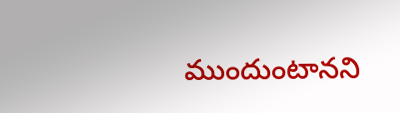ముందుంటానని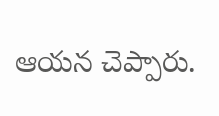ఆయన చెప్పారు.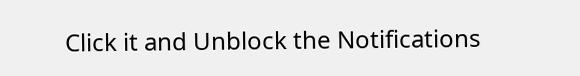Click it and Unblock the Notifications